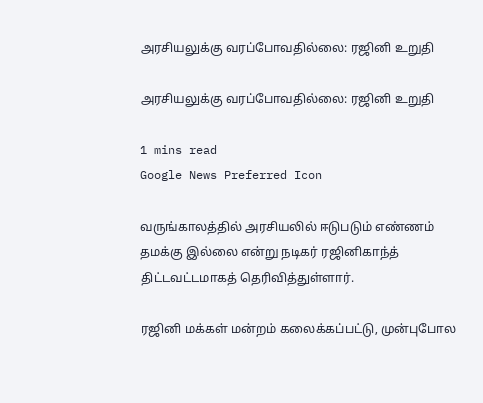அரசியலுக்கு வரப்போவதில்லை: ரஜினி உறுதி

அரசியலுக்கு வரப்போவதில்லை: ரஜினி உறுதி

1 mins read
Google News Preferred Icon

வருங்காலத்தில் அரசியலில் ஈடுபடும் எண்ணம் தமக்கு இல்லை என்று நடிகர் ரஜினிகாந்த் திட்டவட்டமாகத் தெரிவித்துள்ளார்.

ரஜினி மக்கள் மன்றம் கலைக்கப்பட்டு, முன்புபோல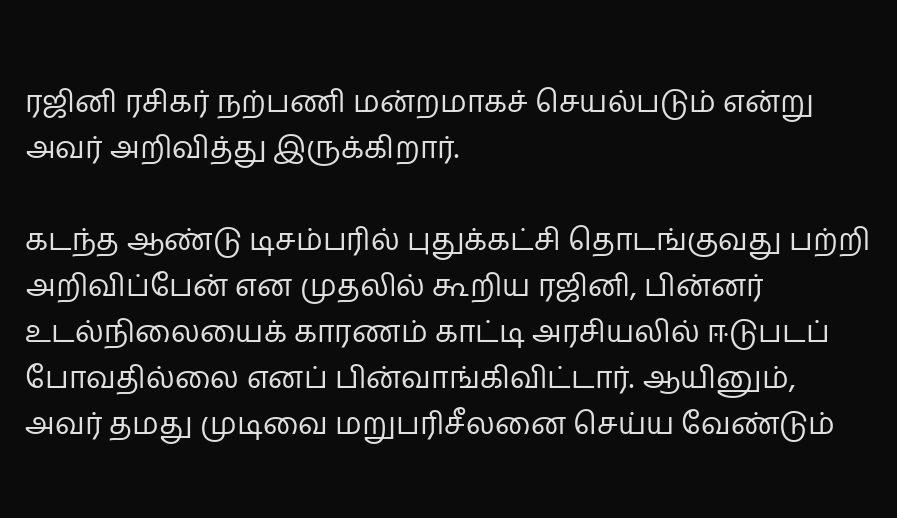ரஜினி ரசிகர் நற்பணி மன்றமாகச் செயல்படும் என்று அவர் அறிவித்து இருக்கிறார்.

கடந்த ஆண்டு டிசம்பரில் புதுக்கட்சி தொடங்குவது பற்றி அறிவிப்பேன் என முதலில் கூறிய ரஜினி, பின்னர் உடல்நிலையைக் காரணம் காட்டி அரசியலில் ஈடுபடப் போவதில்லை எனப் பின்வாங்கிவிட்டார். ஆயினும், அவர் தமது முடிவை மறுபரிசீலனை செய்ய வேண்டும்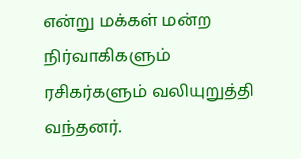என்று மக்கள் மன்ற நிர்வாகிகளும் ரசிகர்களும் வலியுறுத்தி வந்தனர்.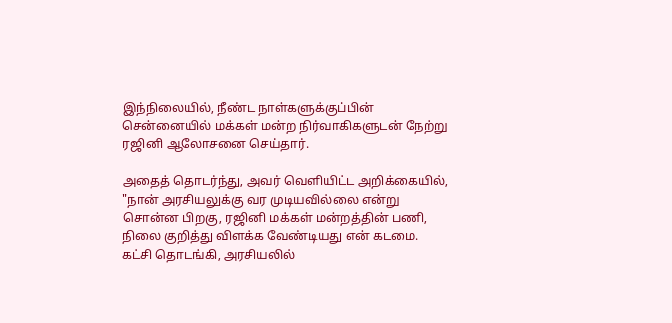இந்நிலையில், நீண்ட நாள்களுக்குப்பின் சென்னையில் மக்கள் மன்ற நிர்வாகிகளுடன் நேற்று ரஜினி ஆலோசனை செய்தார்.

அதைத் தொடர்ந்து, அவர் வெளியிட்ட அறிக்கையில், "நான் அரசியலுக்கு வர முடியவில்லை என்று சொன்ன பிறகு, ரஜினி மக்கள் மன்றத்தின் பணி, நிலை குறித்து விளக்க வேண்டியது என் கடமை. கட்சி தொடங்கி, அரசியலில்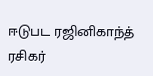ஈடுபட ரஜினிகாந்த் ரசிகர்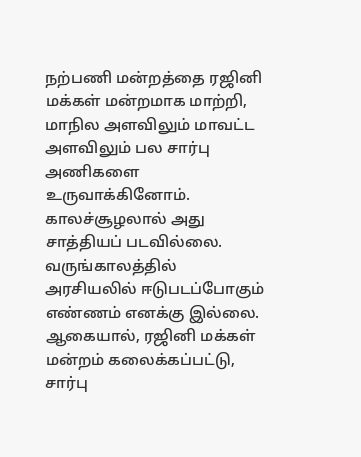நற்பணி மன்றத்தை ரஜினி மக்கள் மன்றமாக மாற்றி, மாநில அளவிலும் மாவட்ட அளவிலும் பல சார்பு அணிகளை உருவாக்கினோம். காலச்சூழலால் அது சாத்தியப் படவில்லை. வருங்காலத்தில் அரசியலில் ஈடுபடப்போகும் எண்ணம் எனக்கு இல்லை. ஆகையால், ரஜினி மக்கள் மன்றம் கலைக்கப்பட்டு, சார்பு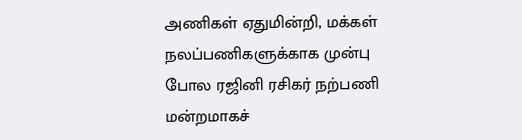அணிகள் ஏதுமின்றி, மக்கள் நலப்பணிகளுக்காக முன்பு போல ரஜினி ரசிகர் நற்பணி மன்றமாகச்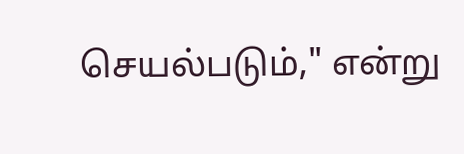செயல்படும்," என்று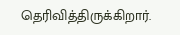தெரிவித்திருக்கிறார்.